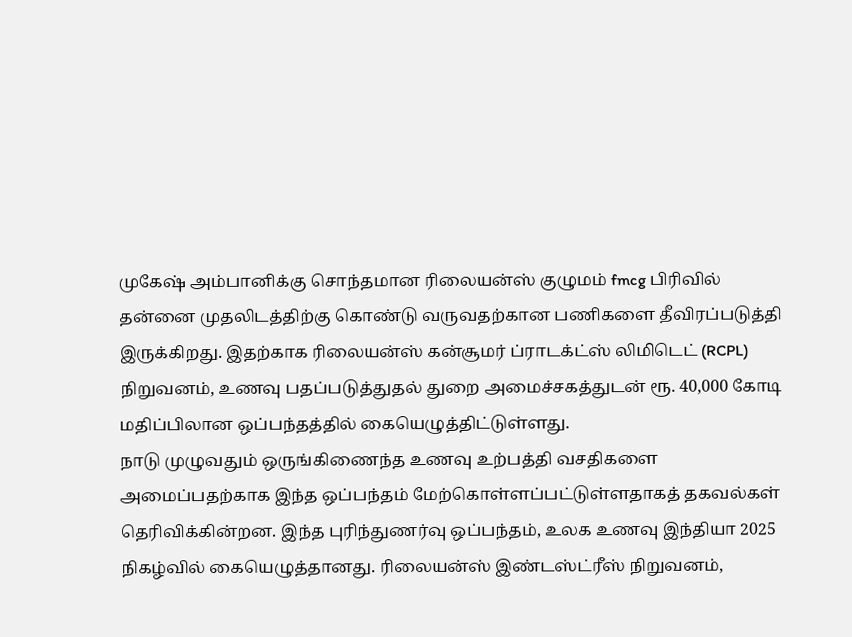முகேஷ் அம்பானிக்கு சொந்தமான ரிலையன்ஸ் குழுமம் fmcg பிரிவில் தன்னை முதலிடத்திற்கு கொண்டு வருவதற்கான பணிகளை தீவிரப்படுத்தி இருக்கிறது. இதற்காக ரிலையன்ஸ் கன்சூமர் ப்ராடக்ட்ஸ் லிமிடெட் (RCPL) நிறுவனம், உணவு பதப்படுத்துதல் துறை அமைச்சகத்துடன் ரூ. 40,000 கோடி மதிப்பிலான ஒப்பந்தத்தில் கையெழுத்திட்டுள்ளது.
நாடு முழுவதும் ஒருங்கிணைந்த உணவு உற்பத்தி வசதிகளை அமைப்பதற்காக இந்த ஒப்பந்தம் மேற்கொள்ளப்பட்டுள்ளதாகத் தகவல்கள் தெரிவிக்கின்றன. இந்த புரிந்துணர்வு ஒப்பந்தம், உலக உணவு இந்தியா 2025 நிகழ்வில் கையெழுத்தானது. ரிலையன்ஸ் இண்டஸ்ட்ரீஸ் நிறுவனம்,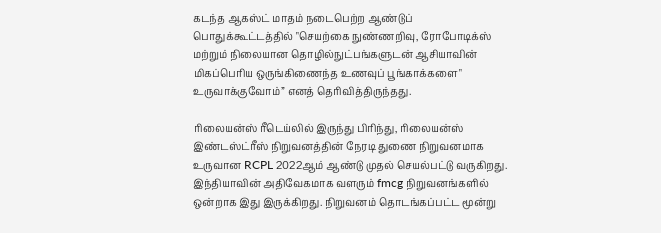கடந்த ஆகஸ்ட் மாதம் நடைபெற்ற ஆண்டுப் பொதுக்கூட்டத்தில் "செயற்கை நுண்ணறிவு, ரோபோடிக்ஸ் மற்றும் நிலையான தொழில்நுட்பங்களுடன் ஆசியாவின் மிகப்பெரிய ஒருங்கிணைந்த உணவுப் பூங்காக்களை" உருவாக்குவோம்” எனத் தெரிவித்திருந்தது.

ரிலையன்ஸ் ரீடெய்லில் இருந்து பிரிந்து, ரிலையன்ஸ் இண்டஸ்ட்ரீஸ் நிறுவனத்தின் நேரடி துணை நிறுவனமாக உருவான RCPL 2022ஆம் ஆண்டு முதல் செயல்பட்டு வருகிறது. இந்தியாவின் அதிவேகமாக வளரும் fmcg நிறுவனங்களில் ஒன்றாக இது இருக்கிறது. நிறுவனம் தொடங்கப்பட்ட மூன்று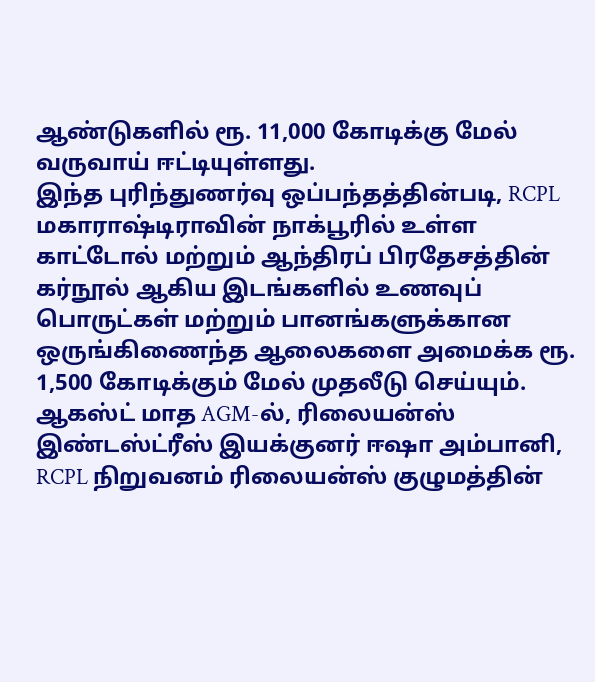ஆண்டுகளில் ரூ. 11,000 கோடிக்கு மேல் வருவாய் ஈட்டியுள்ளது.
இந்த புரிந்துணர்வு ஒப்பந்தத்தின்படி, RCPL மகாராஷ்டிராவின் நாக்பூரில் உள்ள காட்டோல் மற்றும் ஆந்திரப் பிரதேசத்தின் கர்நூல் ஆகிய இடங்களில் உணவுப் பொருட்கள் மற்றும் பானங்களுக்கான ஒருங்கிணைந்த ஆலைகளை அமைக்க ரூ. 1,500 கோடிக்கும் மேல் முதலீடு செய்யும்.
ஆகஸ்ட் மாத AGM-ல், ரிலையன்ஸ் இண்டஸ்ட்ரீஸ் இயக்குனர் ஈஷா அம்பானி, RCPL நிறுவனம் ரிலையன்ஸ் குழுமத்தின்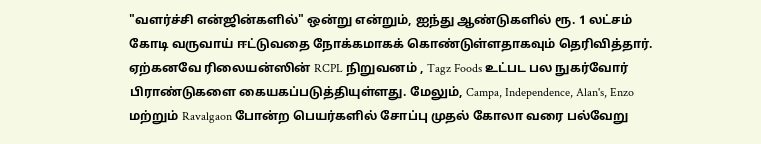"வளர்ச்சி என்ஜின்களில்" ஒன்று என்றும், ஐந்து ஆண்டுகளில் ரூ. 1 லட்சம் கோடி வருவாய் ஈட்டுவதை நோக்கமாகக் கொண்டுள்ளதாகவும் தெரிவித்தார்.
ஏற்கனவே ரிலையன்ஸின் RCPL நிறுவனம் , Tagz Foods உட்பட பல நுகர்வோர் பிராண்டுகளை கையகப்படுத்தியுள்ளது. மேலும், Campa, Independence, Alan's, Enzo மற்றும் Ravalgaon போன்ற பெயர்களில் சோப்பு முதல் கோலா வரை பல்வேறு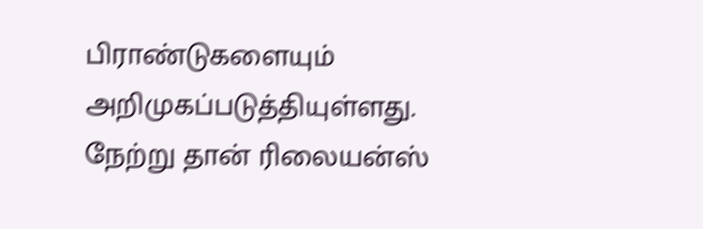பிராண்டுகளையும் அறிமுகப்படுத்தியுள்ளது.
நேற்று தான் ரிலையன்ஸ்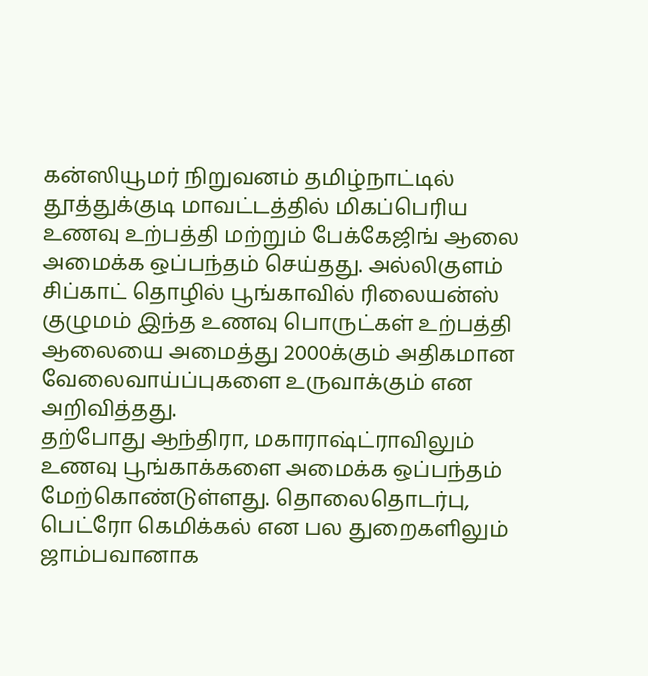கன்ஸியூமர் நிறுவனம் தமிழ்நாட்டில் தூத்துக்குடி மாவட்டத்தில் மிகப்பெரிய உணவு உற்பத்தி மற்றும் பேக்கேஜிங் ஆலை அமைக்க ஒப்பந்தம் செய்தது. அல்லிகுளம் சிப்காட் தொழில் பூங்காவில் ரிலையன்ஸ் குழுமம் இந்த உணவு பொருட்கள் உற்பத்தி ஆலையை அமைத்து 2000க்கும் அதிகமான வேலைவாய்ப்புகளை உருவாக்கும் என அறிவித்தது.
தற்போது ஆந்திரா, மகாராஷ்ட்ராவிலும் உணவு பூங்காக்களை அமைக்க ஒப்பந்தம் மேற்கொண்டுள்ளது. தொலைதொடர்பு, பெட்ரோ கெமிக்கல் என பல துறைகளிலும் ஜாம்பவானாக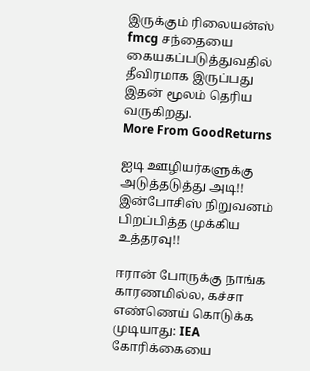இருக்கும் ரிலையன்ஸ் fmcg சந்தையை கையகப்படுத்துவதில் தீவிரமாக இருப்பது இதன் மூலம் தெரிய வருகிறது.
More From GoodReturns

ஐடி ஊழியர்களுக்கு அடுத்தடுத்து அடி!! இன்போசிஸ் நிறுவனம் பிறப்பித்த முக்கிய உத்தரவு!!

ஈரான் போருக்கு நாங்க காரணமில்ல, கச்சா எண்ணெய் கொடுக்க முடியாது: IEA கோரிக்கையை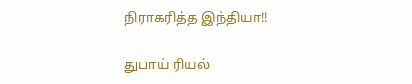நிராகரித்த இந்தியா!!

துபாய் ரியல்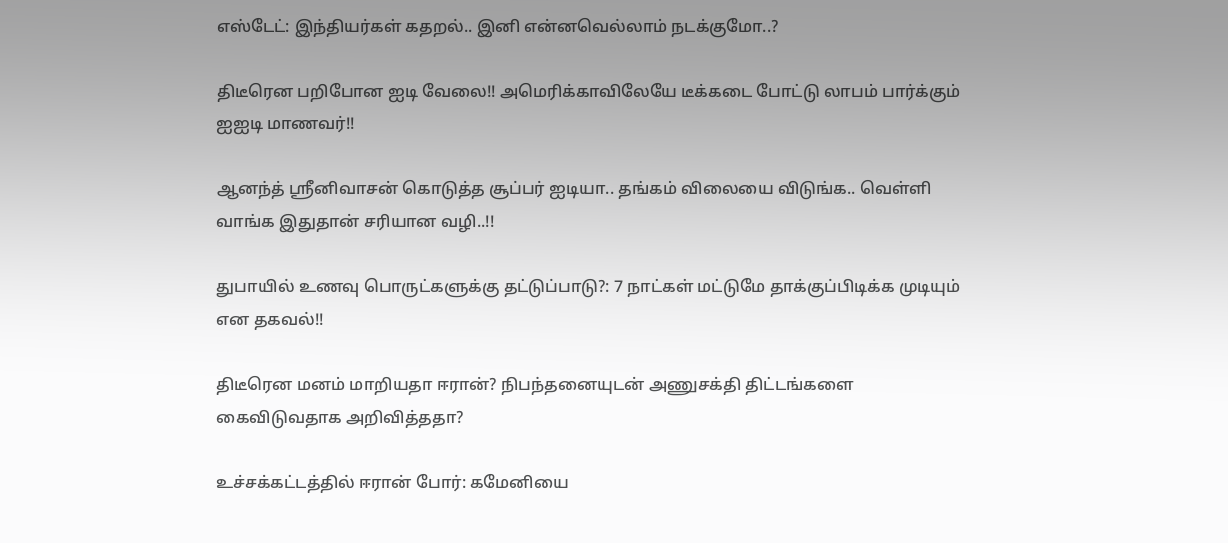எஸ்டேட்: இந்தியர்கள் கதறல்.. இனி என்னவெல்லாம் நடக்குமோ..?

திடீரென பறிபோன ஐடி வேலை!! அமெரிக்காவிலேயே டீக்கடை போட்டு லாபம் பார்க்கும் ஐஐடி மாணவர்!!

ஆனந்த் ஸ்ரீனிவாசன் கொடுத்த சூப்பர் ஐடியா.. தங்கம் விலையை விடுங்க.. வெள்ளி வாங்க இதுதான் சரியான வழி..!!

துபாயில் உணவு பொருட்களுக்கு தட்டுப்பாடு?: 7 நாட்கள் மட்டுமே தாக்குப்பிடிக்க முடியும் என தகவல்!!

திடீரென மனம் மாறியதா ஈரான்? நிபந்தனையுடன் அணுசக்தி திட்டங்களை கைவிடுவதாக அறிவித்ததா?

உச்சக்கட்டத்தில் ஈரான் போர்: கமேனியை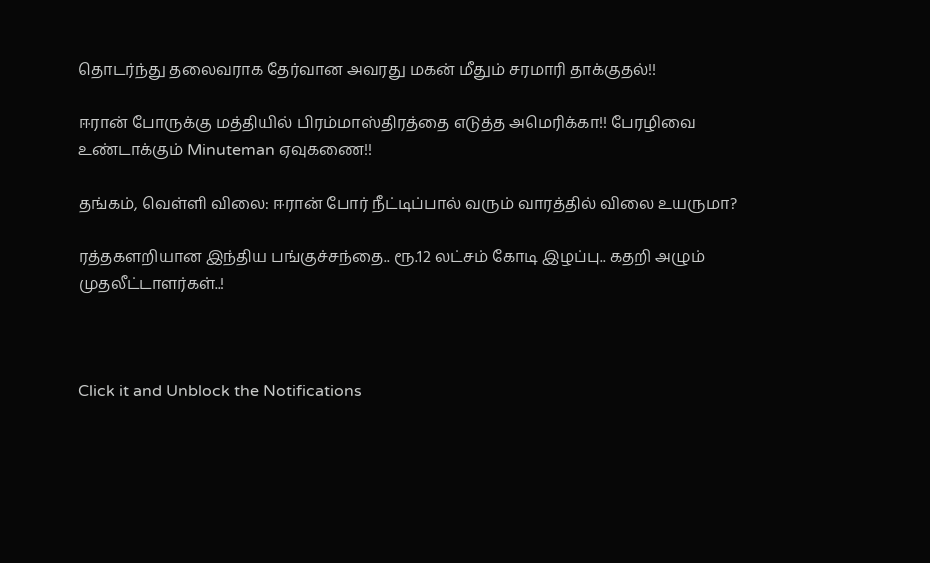தொடர்ந்து தலைவராக தேர்வான அவரது மகன் மீதும் சரமாரி தாக்குதல்!!

ஈரான் போருக்கு மத்தியில் பிரம்மாஸ்திரத்தை எடுத்த அமெரிக்கா!! பேரழிவை உண்டாக்கும் Minuteman ஏவுகணை!!

தங்கம், வெள்ளி விலை: ஈரான் போர் நீட்டிப்பால் வரும் வாரத்தில் விலை உயருமா?

ரத்தகளறியான இந்திய பங்குச்சந்தை.. ரூ.12 லட்சம் கோடி இழப்பு.. கதறி அழும் முதலீட்டாளர்கள்..!



Click it and Unblock the Notifications